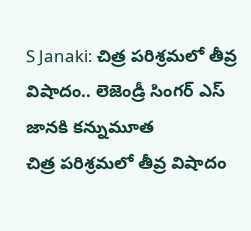S Janaki: చిత్ర పరిశ్రమలో తీవ్ర విషాదం.. లెజెండ్రీ సింగర్ ఎస్ జానకి కన్నుమూత
చిత్ర పరిశ్రమలో తీవ్ర విషాదం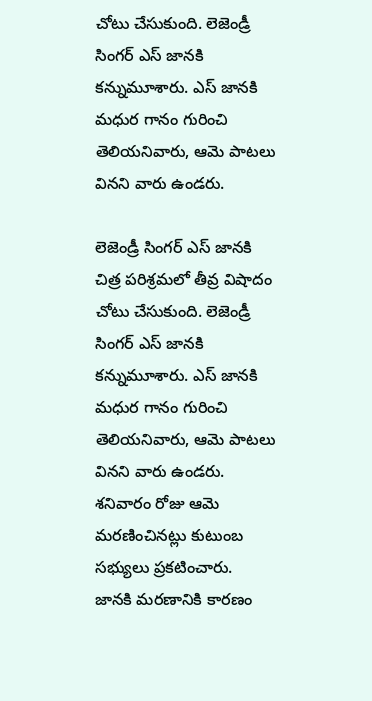చోటు చేసుకుంది. లెజెండ్రీ సింగర్ ఎస్ జానకి కన్నుమూశారు. ఎస్ జానకి మధుర గానం గురించి తెలియనివారు, ఆమె పాటలు వినని వారు ఉండరు.

లెజెండ్రీ సింగర్ ఎస్ జానకి
చిత్ర పరిశ్రమలో తీవ్ర విషాదం చోటు చేసుకుంది. లెజెండ్రీ సింగర్ ఎస్ జానకి కన్నుమూశారు. ఎస్ జానకి మధుర గానం గురించి తెలియనివారు, ఆమె పాటలు వినని వారు ఉండరు. శనివారం రోజు ఆమె మరణించినట్లు కుటుంబ సభ్యులు ప్రకటించారు.
జానకి మరణానికి కారణం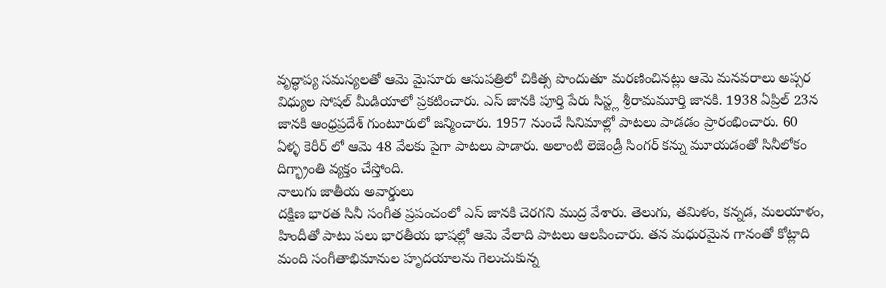వృద్ధాప్య సమస్యలతో ఆమె మైసూరు ఆసుపత్రిలో చికిత్స పొందుతూ మరణించినట్లు ఆమె మనవరాలు అప్సర విధ్యుల సోషల్ మీడియాలో ప్రకటించారు. ఎస్ జానకి పూర్తి పేరు సిస్ట్ల శ్రీరామమూర్తి జానకి. 1938 ఏప్రిల్ 23న జానకి ఆంధ్రప్రదేశ్ గుంటూరులో జన్మించారు. 1957 నుంచే సినిమాల్లో పాటలు పాడడం ప్రారంభించారు. 60 ఏళ్ళ కెరీర్ లో ఆమె 48 వేలకు పైగా పాటలు పాడారు. అలాంటి లెజెండ్రీ సింగర్ కన్ను మూయడంతో సినీలోకం దిగ్భ్రాంతి వ్యక్తం చేస్తోంది.
నాలుగు జాతీయ అవార్డులు
దక్షిణ భారత సినీ సంగీత ప్రపంచంలో ఎస్ జానకి చెరగని ముద్ర వేశారు. తెలుగు, తమిళం, కన్నడ, మలయాళం, హిందీతో పాటు పలు భారతీయ భాషల్లో ఆమె వేలాది పాటలు ఆలపించారు. తన మధురమైన గానంతో కోట్లాది మంది సంగీతాభిమానుల హృదయాలను గెలుచుకున్న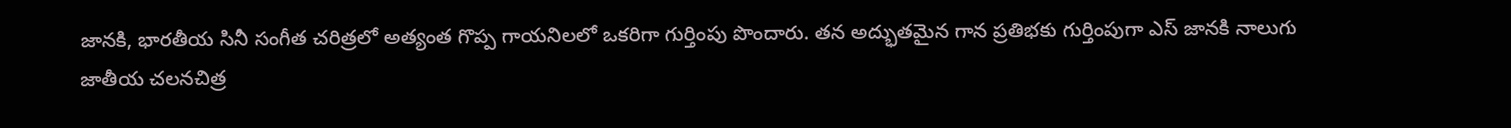జానకి, భారతీయ సినీ సంగీత చరిత్రలో అత్యంత గొప్ప గాయనిలలో ఒకరిగా గుర్తింపు పొందారు. తన అద్భుతమైన గాన ప్రతిభకు గుర్తింపుగా ఎస్ జానకి నాలుగు జాతీయ చలనచిత్ర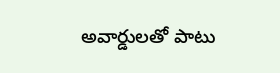అవార్డులతో పాటు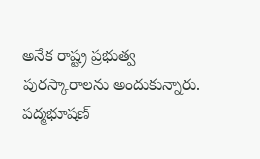అనేక రాష్ట్ర ప్రభుత్వ పురస్కారాలను అందుకున్నారు.
పద్మభూషణ్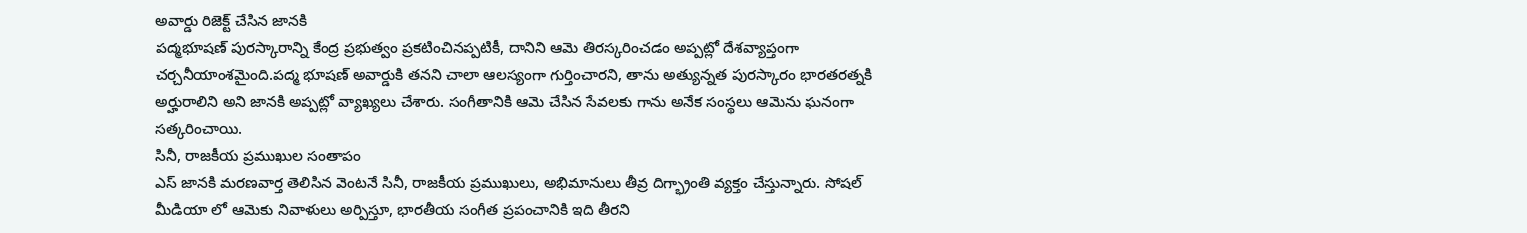అవార్డు రిజెక్ట్ చేసిన జానకి
పద్మభూషణ్ పురస్కారాన్ని కేంద్ర ప్రభుత్వం ప్రకటించినప్పటికీ, దానిని ఆమె తిరస్కరించడం అప్పట్లో దేశవ్యాప్తంగా చర్చనీయాంశమైంది.పద్మ భూషణ్ అవార్డుకి తనని చాలా ఆలస్యంగా గుర్తించారని, తాను అత్యున్నత పురస్కారం భారతరత్నకి అర్హురాలిని అని జానకి అప్పట్లో వ్యాఖ్యలు చేశారు. సంగీతానికి ఆమె చేసిన సేవలకు గాను అనేక సంస్థలు ఆమెను ఘనంగా సత్కరించాయి.
సినీ, రాజకీయ ప్రముఖుల సంతాపం
ఎస్ జానకి మరణవార్త తెలిసిన వెంటనే సినీ, రాజకీయ ప్రముఖులు, అభిమానులు తీవ్ర దిగ్భ్రాంతి వ్యక్తం చేస్తున్నారు. సోషల్ మీడియా లో ఆమెకు నివాళులు అర్పిస్తూ, భారతీయ సంగీత ప్రపంచానికి ఇది తీరని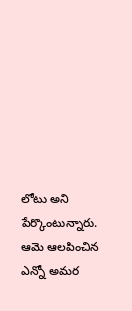లోటు అని పేర్కొంటున్నారు. ఆమె ఆలపించిన ఎన్నో అమర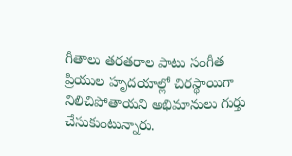గీతాలు తరతరాల పాటు సంగీత ప్రియుల హృదయాల్లో చిరస్థాయిగా నిలిచిపోతాయని అభిమానులు గుర్తు చేసుకుంటున్నారు.